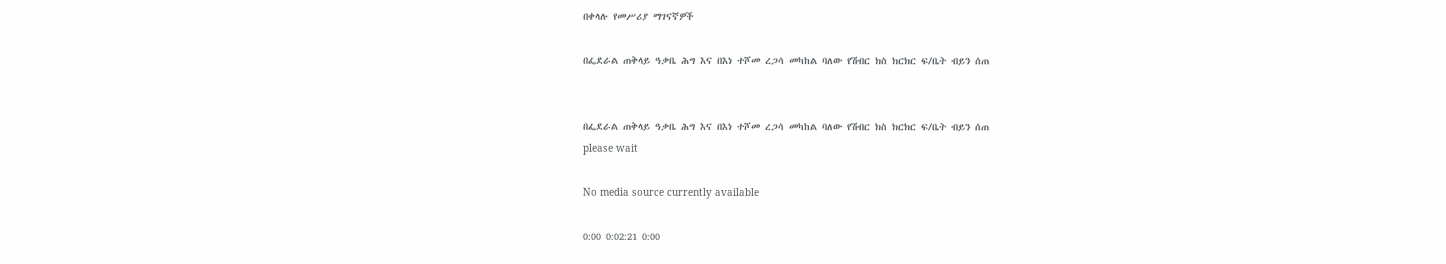በቀላሉ የመሥሪያ ማገናኛዎች

በፌደራል ጠቅላይ ዓቃቤ ሕግ እና በእነ ተሾመ ረጋሳ መካከል ባለው የሽብር ክስ ክርክር ፍ/ቤት ብይን ሰጠ


በፌደራል ጠቅላይ ዓቃቤ ሕግ እና በእነ ተሾመ ረጋሳ መካከል ባለው የሽብር ክስ ክርክር ፍ/ቤት ብይን ሰጠ
please wait

No media source currently available

0:00 0:02:21 0:00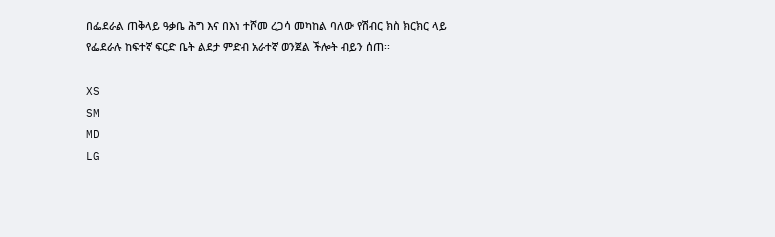በፌደራል ጠቅላይ ዓቃቤ ሕግ እና በእነ ተሾመ ረጋሳ መካከል ባለው የሽብር ክስ ክርክር ላይ የፌደራሉ ከፍተኛ ፍርድ ቤት ልደታ ምድብ አራተኛ ወንጀል ችሎት ብይን ሰጠ፡፡

XS
SM
MD
LG